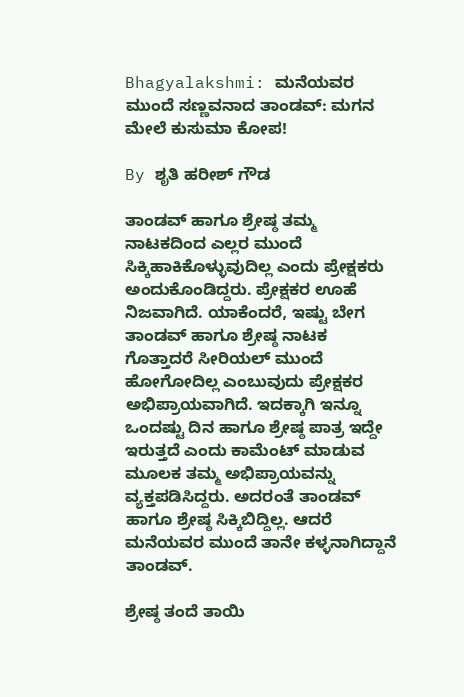Bhagyalakshmi: ಮನೆಯವರ ಮುಂದೆ ಸಣ್ಣವನಾದ ತಾಂಡವ್: ಮಗನ ಮೇಲೆ ಕುಸುಮಾ ಕೋಪ!

By ಶೃತಿ ಹರೀಶ್ ಗೌಡ

ತಾಂಡವ್ ಹಾಗೂ ಶ್ರೇಷ್ಠ ತಮ್ಮ ನಾಟಕದಿಂದ ಎಲ್ಲರ ಮುಂದೆ ಸಿಕ್ಕಿಹಾಕಿಕೊಳ್ಳುವುದಿಲ್ಲ ಎಂದು ಪ್ರೇಕ್ಷಕರು ಅಂದುಕೊಂಡಿದ್ದರು. ಪ್ರೇಕ್ಷಕರ ಊಹೆ ನಿಜವಾಗಿದೆ. ಯಾಕೆಂದರೆ, ಇಷ್ಟು ಬೇಗ ತಾಂಡವ್ ಹಾಗೂ ಶ್ರೇಷ್ಠ ನಾಟಕ ಗೊತ್ತಾದರೆ ಸೀರಿಯಲ್ ಮುಂದೆ ಹೋಗೋದಿಲ್ಲ ಎಂಬುವುದು ಪ್ರೇಕ್ಷಕರ ಅಭಿಪ್ರಾಯವಾಗಿದೆ. ಇದಕ್ಕಾಗಿ ಇನ್ನೂ ಒಂದಷ್ಟು ದಿನ ಹಾಗೂ ಶ್ರೇಷ್ಠ ಪಾತ್ರ ಇದ್ದೇ ಇರುತ್ತದೆ ಎಂದು ಕಾಮೆಂಟ್ ಮಾಡುವ ಮೂಲಕ ತಮ್ಮ ಅಭಿಪ್ರಾಯವನ್ನು ವ್ಯಕ್ತಪಡಿಸಿದ್ದರು. ಅದರಂತೆ ತಾಂಡವ್ ಹಾಗೂ ಶ್ರೇಷ್ಠ ಸಿಕ್ಕಿಬಿದ್ದಿಲ್ಲ. ಆದರೆ ಮನೆಯವರ ಮುಂದೆ ತಾನೇ ಕಳ್ಳನಾಗಿದ್ದಾನೆ ತಾಂಡವ್.

ಶ್ರೇಷ್ಠ ತಂದೆ ತಾಯಿ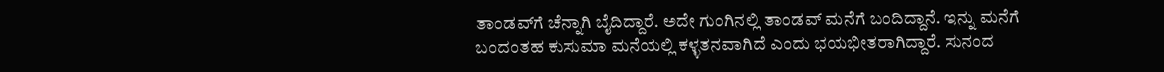ತಾಂಡವ್‌ಗೆ ಚೆನ್ನಾಗಿ ಬೈದಿದ್ದಾರೆ. ಅದೇ ಗುಂಗಿನಲ್ಲಿ ತಾಂಡವ್ ಮನೆಗೆ ಬಂದಿದ್ದಾನೆ. ಇನ್ನು ಮನೆಗೆ ಬಂದಂತಹ ಕುಸುಮಾ ಮನೆಯಲ್ಲಿ ಕಳ್ಳತನವಾಗಿದೆ ಎಂದು ಭಯಭೀತರಾಗಿದ್ದಾರೆ. ಸುನಂದ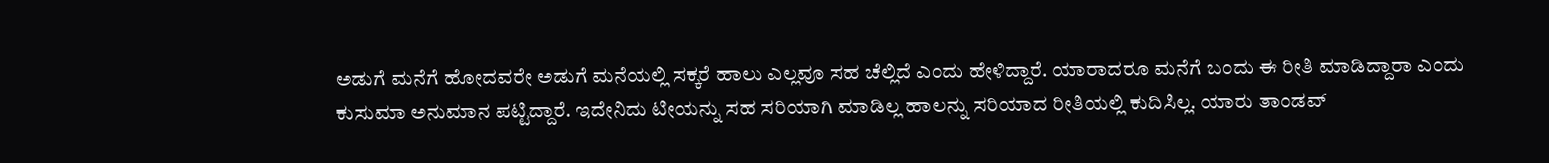ಅಡುಗೆ ಮನೆಗೆ ಹೋದವರೇ ಅಡುಗೆ ಮನೆಯಲ್ಲಿ ಸಕ್ಕರೆ ಹಾಲು ಎಲ್ಲವೂ ಸಹ ಚೆಲ್ಲಿದೆ ಎಂದು ಹೇಳಿದ್ದಾರೆ. ಯಾರಾದರೂ ಮನೆಗೆ ಬಂದು ಈ ರೀತಿ ಮಾಡಿದ್ದಾರಾ ಎಂದು ಕುಸುಮಾ ಅನುಮಾನ ಪಟ್ಟಿದ್ದಾರೆ. ಇದೇನಿದು ಟೀಯನ್ನು ಸಹ ಸರಿಯಾಗಿ ಮಾಡಿಲ್ಲ ಹಾಲನ್ನು ಸರಿಯಾದ ರೀತಿಯಲ್ಲಿ ಕುದಿಸಿಲ್ಲ. ಯಾರು ತಾಂಡವ್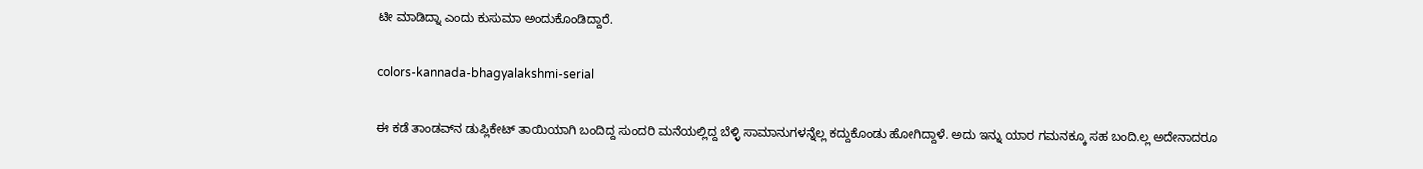ಟೀ ಮಾಡಿದ್ನಾ ಎಂದು ಕುಸುಮಾ ಅಂದುಕೊಂಡಿದ್ದಾರೆ.

colors-kannada-bhagyalakshmi-serial

ಈ ಕಡೆ ತಾಂಡವ್‌ನ ಡುಪ್ಲಿಕೇಟ್ ತಾಯಿಯಾಗಿ ಬಂದಿದ್ದ ಸುಂದರಿ ಮನೆಯಲ್ಲಿದ್ದ ಬೆಳ್ಳಿ ಸಾಮಾನುಗಳನ್ನೆಲ್ಲ ಕದ್ದುಕೊಂಡು ಹೋಗಿದ್ದಾಳೆ. ಅದು ಇನ್ನು ಯಾರ ಗಮನಕ್ಕೂ ಸಹ ಬಂದಿ.ಲ್ಲ ಅದೇನಾದರೂ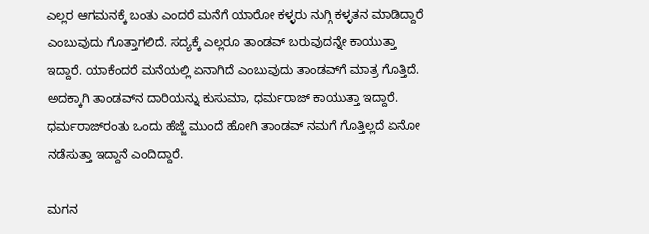ಎಲ್ಲರ ಆಗಮನಕ್ಕೆ ಬಂತು ಎಂದರೆ ಮನೆಗೆ ಯಾರೋ ಕಳ್ಳರು ನುಗ್ಗಿ ಕಳ್ಳತನ ಮಾಡಿದ್ದಾರೆ ಎಂಬುವುದು ಗೊತ್ತಾಗಲಿದೆ. ಸದ್ಯಕ್ಕೆ ಎಲ್ಲರೂ ತಾಂಡವ್ ಬರುವುದನ್ನೇ ಕಾಯುತ್ತಾ ಇದ್ದಾರೆ. ಯಾಕೆಂದರೆ ಮನೆಯಲ್ಲಿ ಏನಾಗಿದೆ ಎಂಬುವುದು ತಾಂಡವ್‌ಗೆ ಮಾತ್ರ ಗೊತ್ತಿದೆ. ಅದಕ್ಕಾಗಿ ತಾಂಡವ್‌ನ ದಾರಿಯನ್ನು ಕುಸುಮಾ, ಧರ್ಮರಾಜ್ ಕಾಯುತ್ತಾ ಇದ್ದಾರೆ. ಧರ್ಮರಾಜ್‌ರಂತು ಒಂದು ಹೆಜ್ಜೆ ಮುಂದೆ ಹೋಗಿ ತಾಂಡವ್ ನಮಗೆ ಗೊತ್ತಿಲ್ಲದೆ ಏನೋ ನಡೆಸುತ್ತಾ ಇದ್ದಾನೆ ಎಂದಿದ್ದಾರೆ.

ಮಗನ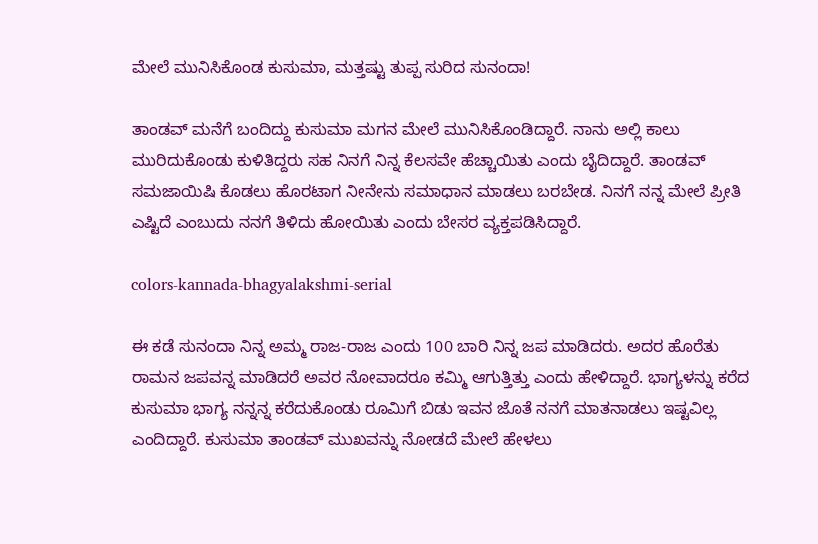ಮೇಲೆ ಮುನಿಸಿಕೊಂಡ ಕುಸುಮಾ, ಮತ್ತಷ್ಟು ತುಪ್ಪ ಸುರಿದ ಸುನಂದಾ!

ತಾಂಡವ್ ಮನೆಗೆ ಬಂದಿದ್ದು ಕುಸುಮಾ ಮಗನ ಮೇಲೆ ಮುನಿಸಿಕೊಂಡಿದ್ದಾರೆ. ನಾನು ಅಲ್ಲಿ ಕಾಲು ಮುರಿದುಕೊಂಡು ಕುಳಿತಿದ್ದರು ಸಹ ನಿನಗೆ ನಿನ್ನ ಕೆಲಸವೇ ಹೆಚ್ಚಾಯಿತು ಎಂದು ಬೈದಿದ್ದಾರೆ. ತಾಂಡವ್ ಸಮಜಾಯಿಷಿ ಕೊಡಲು ಹೊರಟಾಗ ನೀನೇನು ಸಮಾಧಾನ ಮಾಡಲು ಬರಬೇಡ. ನಿನಗೆ ನನ್ನ ಮೇಲೆ ಪ್ರೀತಿ ಎಷ್ಟಿದೆ ಎಂಬುದು ನನಗೆ ತಿಳಿದು ಹೋಯಿತು ಎಂದು ಬೇಸರ ವ್ಯಕ್ತಪಡಿಸಿದ್ದಾರೆ.

colors-kannada-bhagyalakshmi-serial

ಈ ಕಡೆ ಸುನಂದಾ ನಿನ್ನ ಅಮ್ಮ ರಾಜ-ರಾಜ ಎಂದು 100 ಬಾರಿ ನಿನ್ನ ಜಪ ಮಾಡಿದರು. ಅದರ ಹೊರೆತು ರಾಮನ ಜಪವನ್ನ ಮಾಡಿದರೆ ಅವರ ನೋವಾದರೂ ಕಮ್ಮಿ ಆಗುತ್ತಿತ್ತು ಎಂದು ಹೇಳಿದ್ದಾರೆ. ಭಾಗ್ಯಳನ್ನು ಕರೆದ ಕುಸುಮಾ ಭಾಗ್ಯ ನನ್ನನ್ನ ಕರೆದುಕೊಂಡು ರೂಮಿಗೆ ಬಿಡು ಇವನ ಜೊತೆ ನನಗೆ ಮಾತನಾಡಲು ಇಷ್ಟವಿಲ್ಲ ಎಂದಿದ್ದಾರೆ. ಕುಸುಮಾ ತಾಂಡವ್ ಮುಖವನ್ನು ನೋಡದೆ ಮೇಲೆ ಹೇಳಲು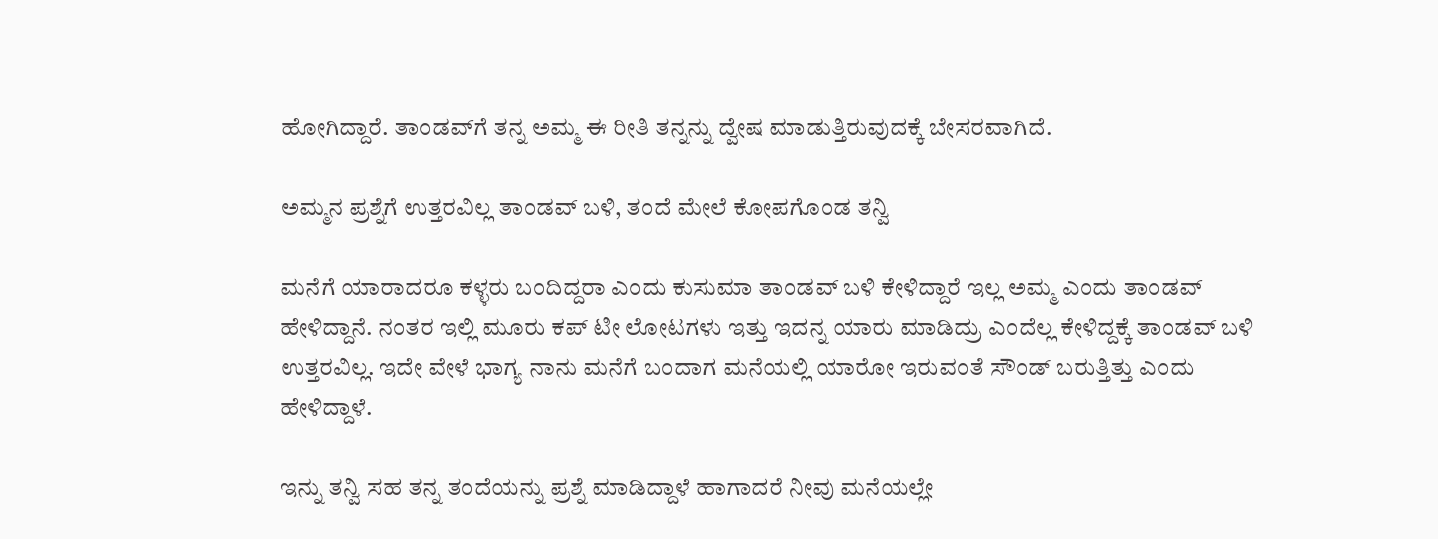ಹೋಗಿದ್ದಾರೆ. ತಾಂಡವ್‌ಗೆ ತನ್ನ ಅಮ್ಮ ಈ ರೀತಿ ತನ್ನನ್ನು ದ್ವೇಷ ಮಾಡುತ್ತಿರುವುದಕ್ಕೆ ಬೇಸರವಾಗಿದೆ.

ಅಮ್ಮನ ಪ್ರಶ್ನೆಗೆ ಉತ್ತರವಿಲ್ಲ ತಾಂಡವ್ ಬಳಿ, ತಂದೆ ಮೇಲೆ ಕೋಪಗೊಂಡ ತನ್ವಿ

ಮನೆಗೆ ಯಾರಾದರೂ ಕಳ್ಳರು ಬಂದಿದ್ದರಾ ಎಂದು ಕುಸುಮಾ ತಾಂಡವ್ ಬಳಿ ಕೇಳಿದ್ದಾರೆ ಇಲ್ಲ ಅಮ್ಮ ಎಂದು ತಾಂಡವ್ ಹೇಳಿದ್ದಾನೆ. ನಂತರ ಇಲ್ಲಿ ಮೂರು ಕಪ್ ಟೀ ಲೋಟಗಳು ಇತ್ತು ಇದನ್ನ ಯಾರು ಮಾಡಿದ್ರು ಎಂದೆಲ್ಲ ಕೇಳಿದ್ದಕ್ಕೆ ತಾಂಡವ್ ಬಳಿ ಉತ್ತರವಿಲ್ಲ. ಇದೇ ವೇಳೆ ಭಾಗ್ಯ ನಾನು ಮನೆಗೆ ಬಂದಾಗ ಮನೆಯಲ್ಲಿ ಯಾರೋ ಇರುವಂತೆ ಸೌಂಡ್ ಬರುತ್ತಿತ್ತು ಎಂದು ಹೇಳಿದ್ದಾಳೆ.

ಇನ್ನು ತನ್ವಿ ಸಹ ತನ್ನ ತಂದೆಯನ್ನು ಪ್ರಶ್ನೆ ಮಾಡಿದ್ದಾಳೆ ಹಾಗಾದರೆ ನೀವು ಮನೆಯಲ್ಲೇ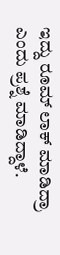ಇದ್ದು ರೂಮ್ ಲಾಕ್ ಮಾಡಿದ್ರಾ ಎಂದು ಪ್ರಶ್ನೆ ಮಾಡಿದ್ದಾಳೆ.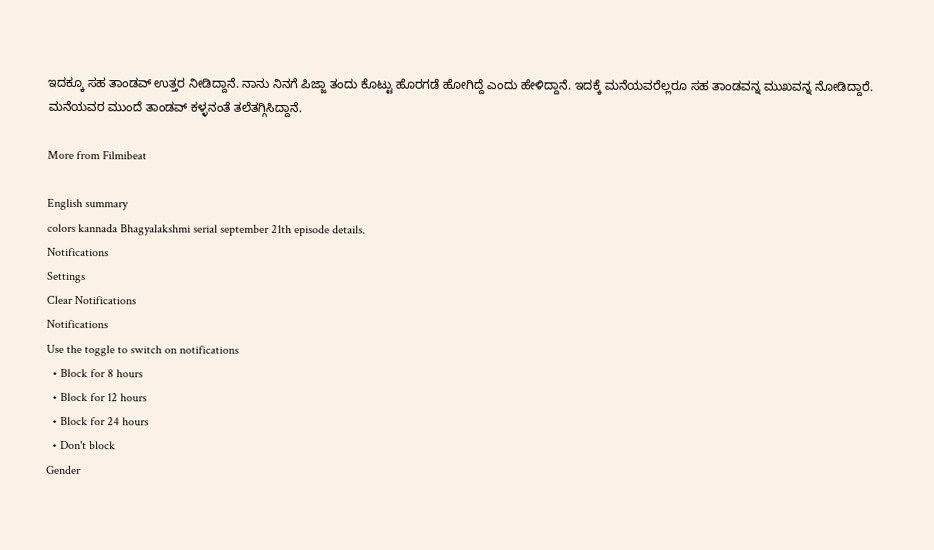ಇದಕ್ಕೂ ಸಹ ತಾಂಡವ್ ಉತ್ತರ ನೀಡಿದ್ದಾನೆ. ನಾನು ನಿನಗೆ ಪಿಜ್ಜಾ ತಂದು ಕೊಟ್ಟು ಹೊರಗಡೆ ಹೋಗಿದ್ದೆ ಎಂದು ಹೇಳಿದ್ದಾನೆ. ಇದಕ್ಕೆ ಮನೆಯವರೆಲ್ಲರೂ ಸಹ ತಾಂಡವನ್ನ ಮುಖವನ್ನ ನೋಡಿದ್ದಾರೆ. ಮನೆಯವರ ಮುಂದೆ ತಾಂಡವ್ ಕಳ್ಳನಂತೆ ತಲೆತಗ್ಗಿಸಿದ್ದಾನೆ.

More from Filmibeat

English summary
colors kannada Bhagyalakshmi serial september 21th episode details.
Notifications
Settings
Clear Notifications
Notifications
Use the toggle to switch on notifications
  • Block for 8 hours
  • Block for 12 hours
  • Block for 24 hours
  • Don't block
Gender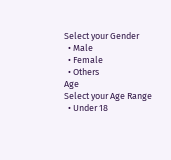Select your Gender
  • Male
  • Female
  • Others
Age
Select your Age Range
  • Under 18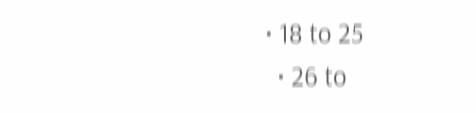• 18 to 25
  • 26 to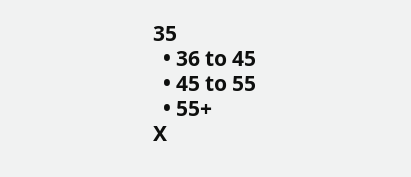35
  • 36 to 45
  • 45 to 55
  • 55+
X